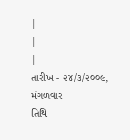|
|
|
તારીખ - ૨૪/૩/૨૦૦૯,
મંગળવાર
તિથિ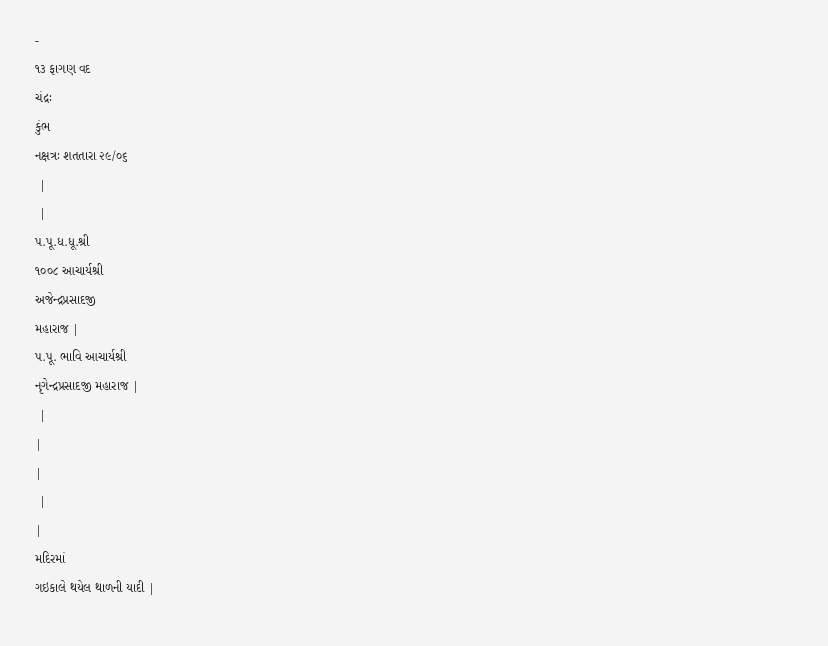-
૧૩ ફાગણ વદ
ચંદ્રઃ
કુંભ
નક્ષત્રઃ શતતારા ૨૯/૦૬
 |
 |
પ.પૂ.ધ.ધૂ.શ્રી
૧૦૦૮ આચાર્યશ્રી
અજેન્દ્રપ્રસાદજી
મહારાજ |
પ.પૂ. ભાવિ આચાર્યશ્રી
નૃગેન્દ્રપ્રસાદજી મહારાજ |
 |
|
|
 |
|
મદિરમાં
ગઇકાલે થયેલ થાળની યાદી |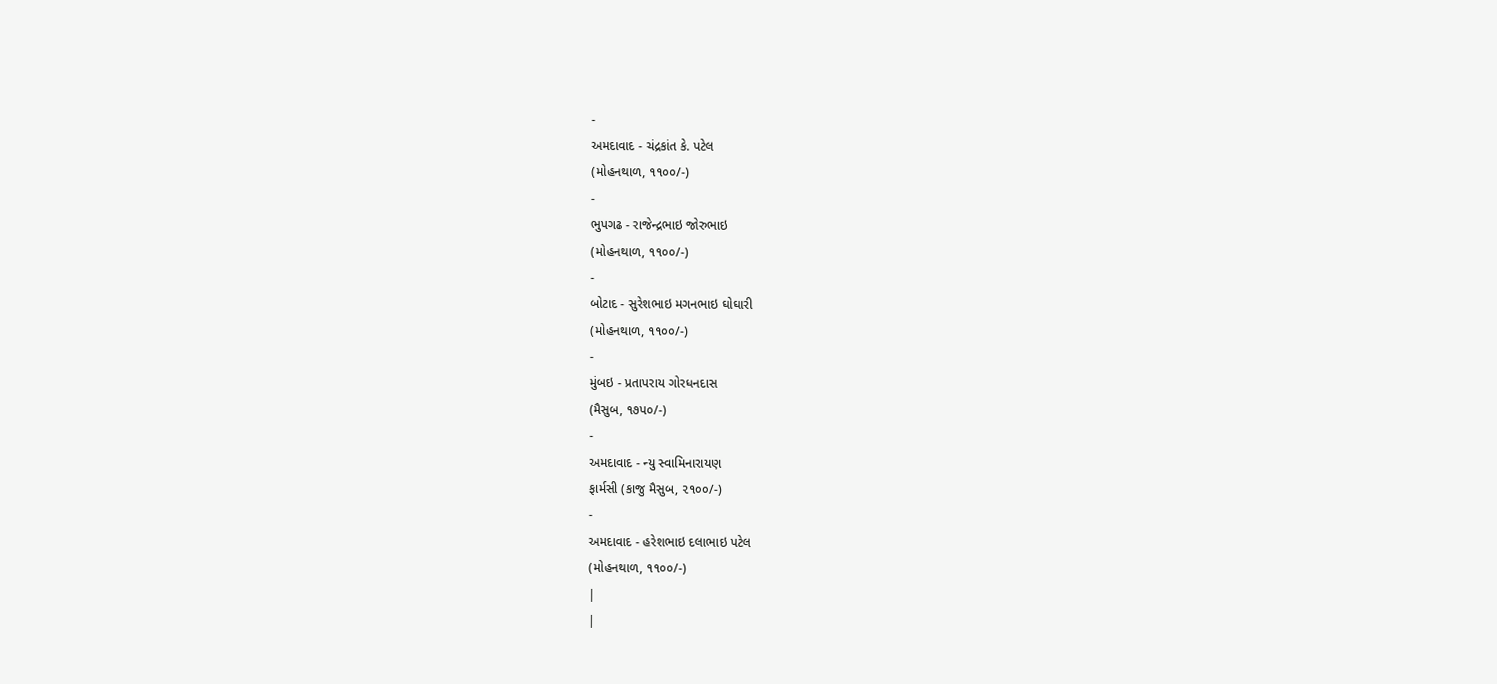-
અમદાવાદ - ચંદ્રકાંત કે. પટેલ
(મોહનથાળ, ૧૧૦૦/-)
-
ભુપગઢ - રાજેન્દ્રભાઇ જોરુભાઇ
(મોહનથાળ, ૧૧૦૦/-)
-
બોટાદ - સુરેશભાઇ મગનભાઇ ઘોઘારી
(મોહનથાળ, ૧૧૦૦/-)
-
મુંબઇ - પ્રતાપરાય ગોરધનદાસ
(મૈસુબ, ૧૭પ૦/-)
-
અમદાવાદ - ન્યુ સ્વામિનારાયણ
ફાર્મસી (કાજુ મૈસુબ, ૨૧૦૦/-)
-
અમદાવાદ - હરેશભાઇ દલાભાઇ પટેલ
(મોહનથાળ, ૧૧૦૦/-)
|
|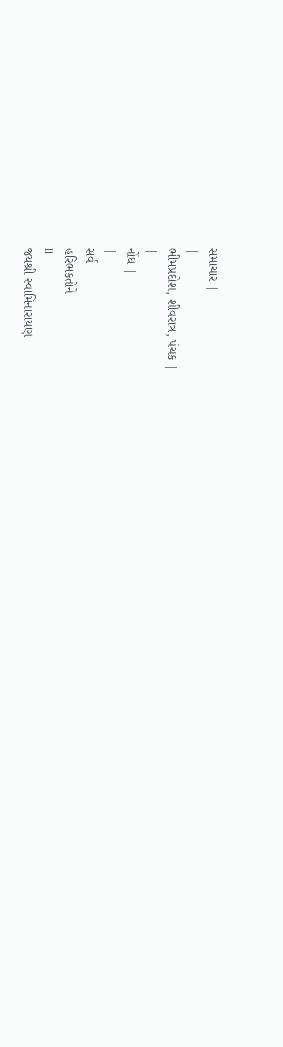સમાચાર |
|
ભીમપ્રદોશ, શીવરાત્ર, પંચક |
|
નોંધ |
|
સર્વ
હરિભકતોને
ll
જયશ્રી સ્વામિનારાયણ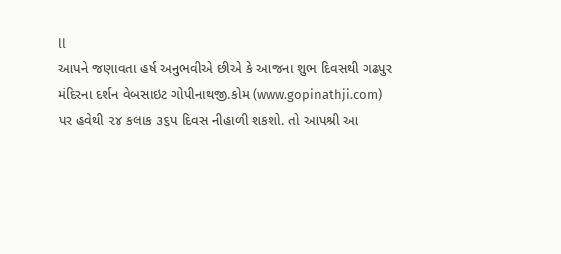ll
આપને જણાવતા હર્ષ અનુભવીએ છીએ કે આજના શુભ દિવસથી ગઢપુર
મંદિરના દર્શન વેબસાઇટ ગોપીનાથજી.કોમ (www.gopinathji.com)
પર હવેથી ૨૪ કલાક ૩૬પ દિવસ નીહાળી શકશો. તો આપશ્રી આ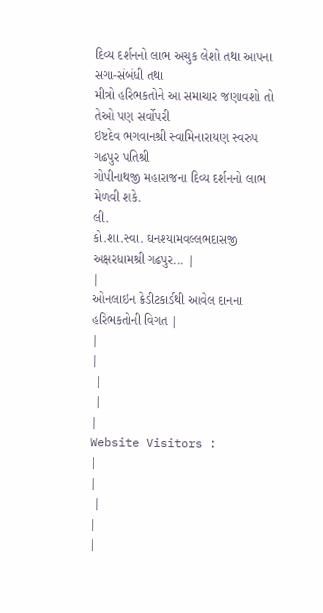દિવ્ય દર્શનનો લાભ અચુક લેશો તથા આપના સગા-સંબંધી તથા
મીત્રો હરિભકતોને આ સમાચાર જણાવશો તો તેઓ પણ સર્વોપરી
ઇષ્ટદેવ ભગવાનશ્રી સ્વામિનારાયણ સ્વરુપ ગઢપુર પતિશ્રી
ગોપીનાથજી મહારાજના દિવ્ય દર્શનનો લાભ મેળવી શકે.
લી.
કો.શા.સ્વા. ઘનશ્યામવલ્લભદાસજી
અક્ષરધામશ્રી ગઢપુર... |
|
ઓનલાઇન ક્રેડીટકાર્ડથી આવેલ દાનના
હરિભકતોની વિગત |
|
|
 |
 |
|
Website Visitors :
|
|
 |
|
|